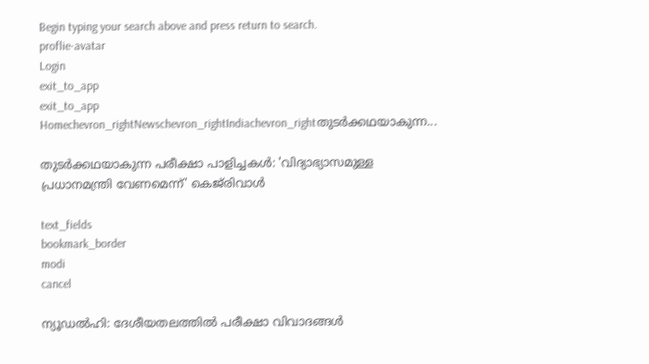Begin typing your search above and press return to search.
proflie-avatar
Login
exit_to_app
exit_to_app
Homechevron_rightNewschevron_rightIndiachevron_rightതുടർക്കഥയാകുന്ന...

തുടർക്കഥയാകുന്ന പരീക്ഷാ പാളിച്ചകൾ: 'വിദ്യാഭ്യാസമുള്ള പ്രധാനമന്ത്രി വേണമെന്ന്' കെജ്‌രിവാൾ

text_fields
bookmark_border
modi
cancel

ന്യൂഡൽഹി: ദേശീയതലത്തിൽ പരീക്ഷാ വിവാദങ്ങൾ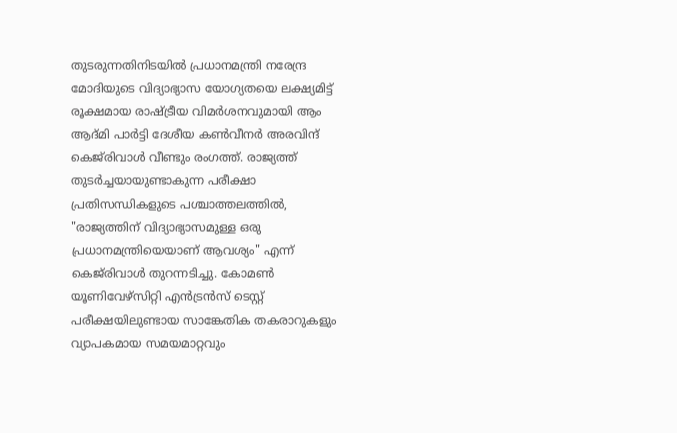തുടരുന്നതിനിടയിൽ പ്രധാനമന്ത്രി നരേന്ദ്ര മോദിയുടെ വിദ്യാഭ്യാസ യോഗ്യതയെ ലക്ഷ്യമിട്ട് രൂക്ഷമായ രാഷ്ട്രീയ വിമർശനവുമായി ആം ആദ്മി പാർട്ടി ദേശീയ കൺവീനർ അരവിന്ദ് കെജ്‌രിവാൾ വീണ്ടും രംഗത്ത്. രാജ്യത്ത് തുടർച്ചയായുണ്ടാകുന്ന പരീക്ഷാ പ്രതിസന്ധികളുടെ പശ്ചാത്തലത്തിൽ, "രാജ്യത്തിന് വിദ്യാഭ്യാസമുള്ള ഒരു പ്രധാനമന്ത്രിയെയാണ് ആവശ്യം" എന്ന് കെജ്‌രിവാൾ തുറന്നടിച്ചു. കോമൺ യൂണിവേഴ്സിറ്റി എൻട്രൻസ് ടെസ്റ്റ് പരീക്ഷയിലുണ്ടായ സാങ്കേതിക തകരാറുകളും വ്യാപകമായ സമയമാറ്റവും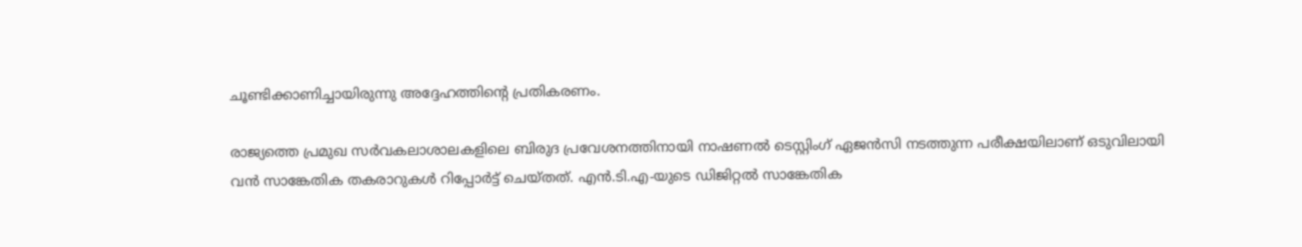ചൂണ്ടിക്കാണിച്ചായിരുന്നു അദ്ദേഹത്തിന്റെ പ്രതികരണം.

രാജ്യത്തെ പ്രമുഖ സർവകലാശാലകളിലെ ബിരുദ പ്രവേശനത്തിനായി നാഷണൽ ടെസ്റ്റിംഗ് ഏജൻസി നടത്തുന്ന പരീക്ഷയിലാണ് ഒടുവിലായി വൻ സാങ്കേതിക തകരാറുകൾ റിപ്പോർട്ട് ചെയ്തത്. എൻ.ടി.എ-യുടെ ഡിജിറ്റൽ സാങ്കേതിക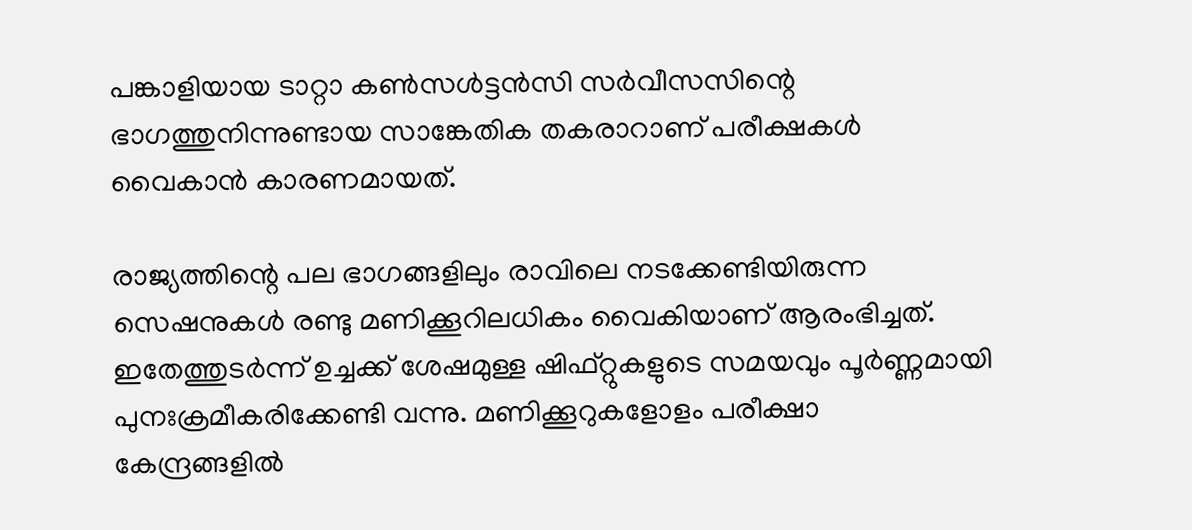പങ്കാളിയായ ടാറ്റാ കൺസൾട്ടൻസി സർവീസസിന്റെ ഭാഗത്തുനിന്നുണ്ടായ സാങ്കേതിക തകരാറാണ് പരീക്ഷകൾ വൈകാൻ കാരണമായത്.

രാജ്യത്തിന്റെ പല ഭാഗങ്ങളിലും രാവിലെ നടക്കേണ്ടിയിരുന്ന സെഷനുകൾ രണ്ടു മണിക്കൂറിലധികം വൈകിയാണ് ആരംഭിച്ചത്. ഇതേത്തുടർന്ന് ഉച്ചക്ക് ശേഷമുള്ള ഷിഫ്റ്റുകളുടെ സമയവും പൂർണ്ണമായി പുനഃക്രമീകരിക്കേണ്ടി വന്നു. മണിക്കൂറുകളോളം പരീക്ഷാ കേന്ദ്രങ്ങളിൽ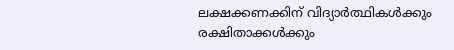ലക്ഷക്കണക്കിന് വിദ്യാർത്ഥികൾക്കും രക്ഷിതാക്കൾക്കും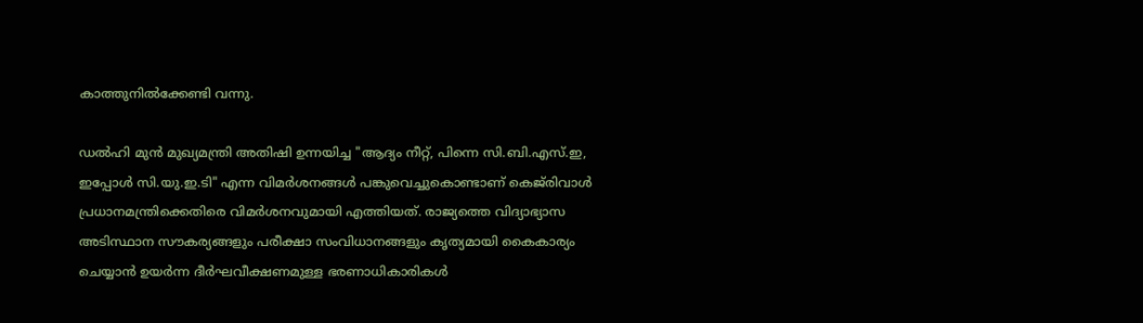കാത്തുനിൽക്കേണ്ടി വന്നു.

ഡൽഹി മുൻ മുഖ്യമന്ത്രി അതിഷി ഉന്നയിച്ച "ആദ്യം നീറ്റ്, പിന്നെ സി.ബി.എസ്.ഇ, ഇപ്പോൾ സി.യു.ഇ.ടി" എന്ന വിമർശനങ്ങൾ പങ്കുവെച്ചുകൊണ്ടാണ് കെജ്‌രിവാൾ പ്രധാനമന്ത്രിക്കെതിരെ വിമർശനവുമായി എത്തിയത്. രാജ്യത്തെ വിദ്യാഭ്യാസ അടിസ്ഥാന സൗകര്യങ്ങളും പരീക്ഷാ സംവിധാനങ്ങളും കൃത്യമായി കൈകാര്യം ചെയ്യാൻ ഉയർന്ന ദീർഘവീക്ഷണമുള്ള ഭരണാധികാരികൾ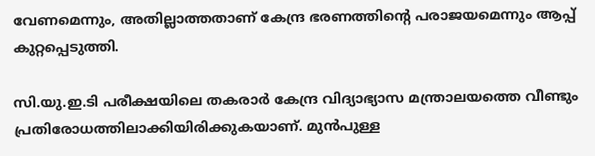വേണമെന്നും, അതില്ലാത്തതാണ് കേന്ദ്ര ഭരണത്തിന്റെ പരാജയമെന്നും ആപ്പ് കുറ്റപ്പെടുത്തി.

സി.യു.ഇ.ടി പരീക്ഷയിലെ തകരാർ കേന്ദ്ര വിദ്യാഭ്യാസ മന്ത്രാലയത്തെ വീണ്ടും പ്രതിരോധത്തിലാക്കിയിരിക്കുകയാണ്. മുൻപുള്ള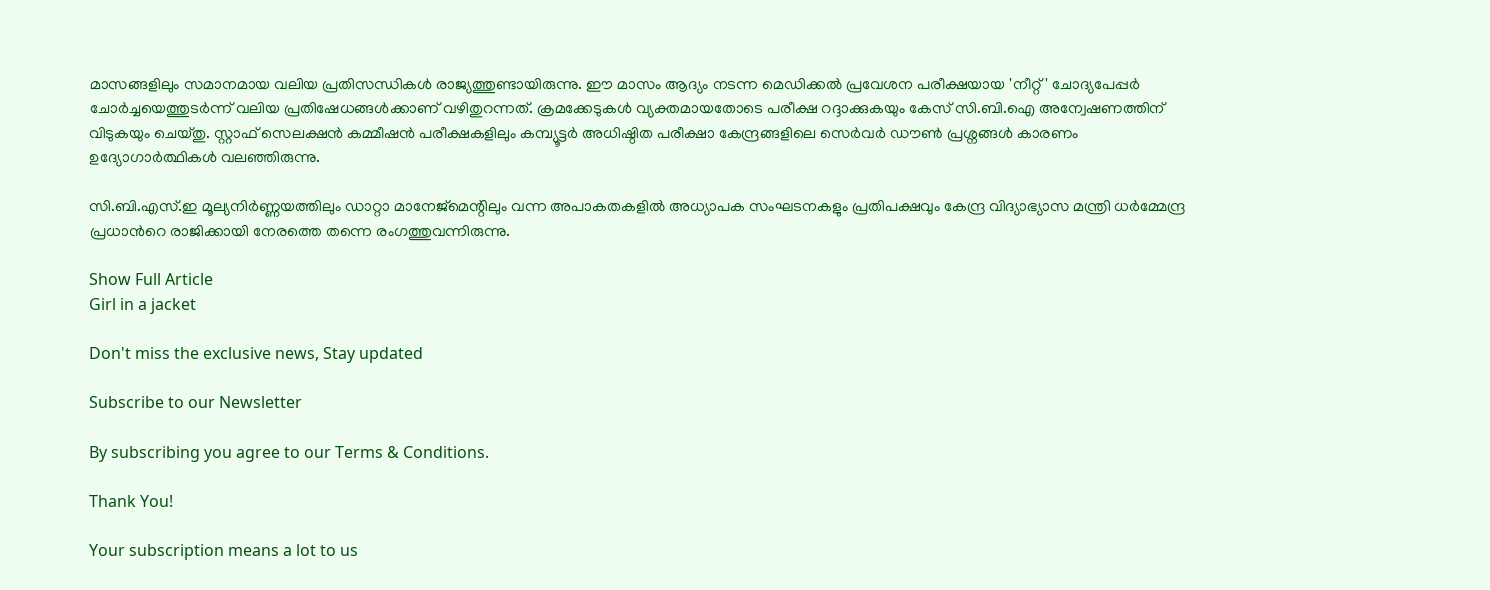മാസങ്ങളിലും സമാനമായ വലിയ പ്രതിസന്ധികൾ രാജ്യത്തുണ്ടായിരുന്നു. ഈ മാസം ആദ്യം നടന്ന മെഡിക്കൽ പ്രവേശന പരീക്ഷയായ 'നീറ്റ്' ചോദ്യപേപ്പർ ചോർച്ചയെത്തുടർന്ന് വലിയ പ്രതിഷേധങ്ങൾക്കാണ് വഴിതുറന്നത്. ക്രമക്കേടുകൾ വ്യക്തമായതോടെ പരീക്ഷ റദ്ദാക്കുകയും കേസ് സി.ബി.ഐ അന്വേഷണത്തിന് വിടുകയും ചെയ്തു. സ്റ്റാഫ് സെലക്ഷൻ കമ്മീഷൻ പരീക്ഷകളിലും കമ്പ്യൂട്ടർ അധിഷ്ഠിത പരീക്ഷാ കേന്ദ്രങ്ങളിലെ സെർവർ ഡൗൺ പ്രശ്നങ്ങൾ കാരണം ഉദ്യോഗാർത്ഥികൾ വലഞ്ഞിരുന്നു.

സി.ബി.എസ്.ഇ മൂല്യനിർണ്ണയത്തിലും ഡാറ്റാ മാനേജ്‌മെന്റിലും വന്ന അപാകതകളിൽ അധ്യാപക സംഘടനകളും പ്രതിപക്ഷവും കേന്ദ്ര വിദ്യാഭ്യാസ മന്ത്രി ധർമ്മേന്ദ്ര പ്രധാൻറെ രാജിക്കായി നേരത്തെ തന്നെ രംഗത്തുവന്നിരുന്നു.

Show Full Article
Girl in a jacket

Don't miss the exclusive news, Stay updated

Subscribe to our Newsletter

By subscribing you agree to our Terms & Conditions.

Thank You!

Your subscription means a lot to us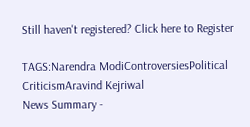Still haven't registered? Click here to Register

TAGS:Narendra ModiControversiesPolitical CriticismAravind Kejriwal
News Summary -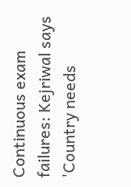Continuous exam failures: Kejriwal says 'Country needs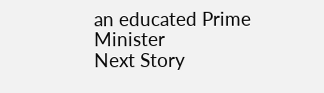an educated Prime Minister
Next Story